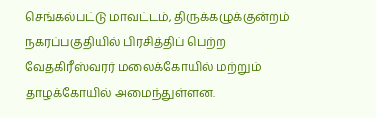செங்கல்பட்டு மாவட்டம், திருக்கழுக்குன்றம் நகரப்பகுதியில் பிரசித்திப் பெற்ற வேதகிரீஸ்வரர் மலைக்கோயில் மற்றும் தாழக்கோயில் அமைந்துள்ளன.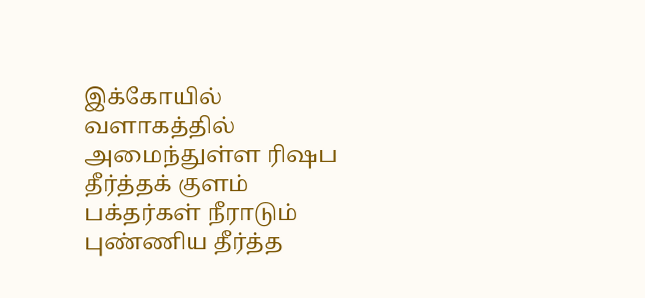இக்கோயில் வளாகத்தில் அமைந்துள்ள ரிஷப தீர்த்தக் குளம் பக்தர்கள் நீராடும் புண்ணிய தீர்த்த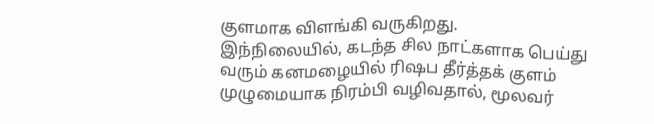குளமாக விளங்கி வருகிறது.
இந்நிலையில், கடந்த சில நாட்களாக பெய்து வரும் கனமழையில் ரிஷப தீர்த்தக் குளம் முழுமையாக நிரம்பி வழிவதால், மூலவர்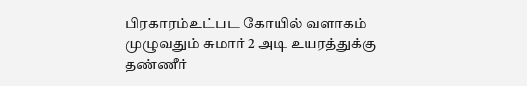பிரகாரம்உட்பட கோயில் வளாகம் முழுவதும் சுமார் 2 அடி உயரத்துக்கு தண்ணீர்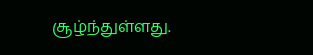சூழ்ந்துள்ளது.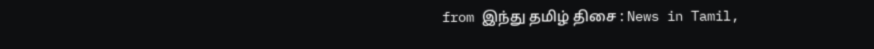from இந்து தமிழ் திசை : News in Tamil,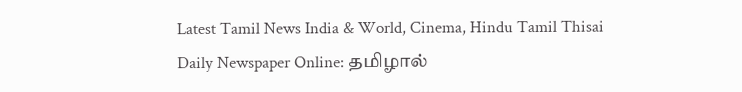Latest Tamil News India & World, Cinema, Hindu Tamil Thisai Daily Newspaper Online: தமிழால்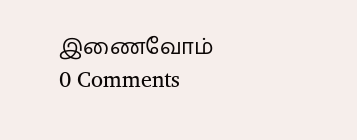இணைவோம்
0 Comments